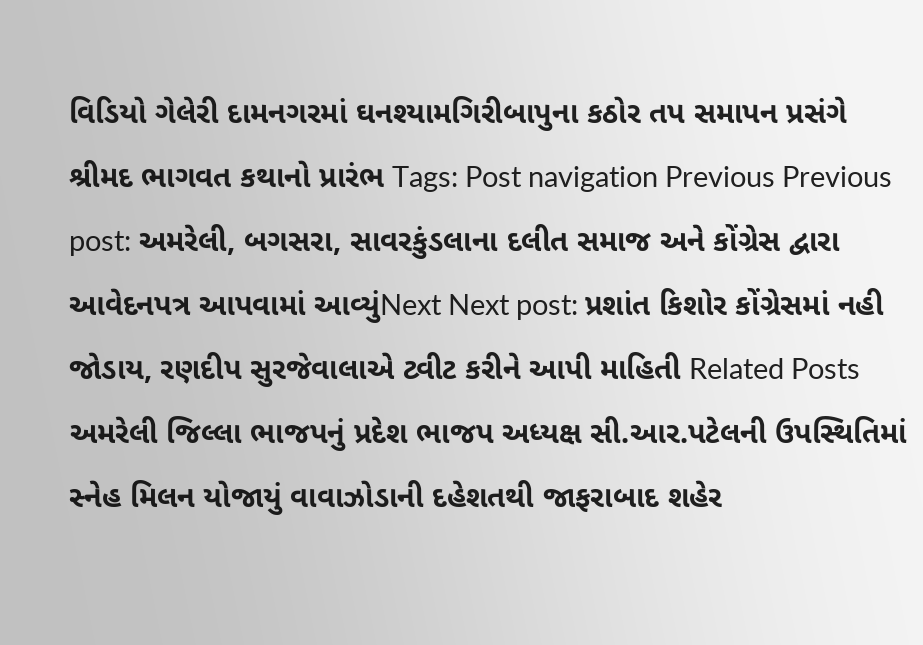વિડિયો ગેલેરી દામનગરમાં ઘનશ્યામગિરીબાપુના કઠોર તપ સમાપન પ્રસંગે શ્રીમદ ભાગવત કથાનો પ્રારંભ Tags: Post navigation Previous Previous post: અમરેલી, બગસરા, સાવરકુંડલાના દલીત સમાજ અને કોંગ્રેસ દ્વારા આવેદનપત્ર આપવામાં આવ્યુંNext Next post: પ્રશાંત કિશોર કોંગ્રેસમાં નહી જોડાય, રણદીપ સુરજેવાલાએ ટ્વીટ કરીને આપી માહિતી Related Posts અમરેલી જિલ્લા ભાજપનું પ્રદેશ ભાજપ અધ્યક્ષ સી.આર.પટેલની ઉપસ્થિતિમાં સ્નેહ મિલન યોજાયું વાવાઝોડાની દહેશતથી જાફરાબાદ શહેર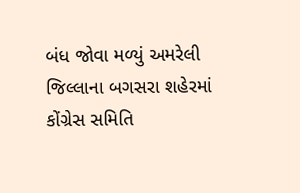બંધ જોવા મળ્યું અમરેલી જિલ્લાના બગસરા શહેરમાં કોંગ્રેસ સમિતિ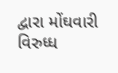દ્વારા મોંઘવારી વિરુધ્ધ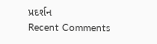પ્રદર્શન
Recent Comments